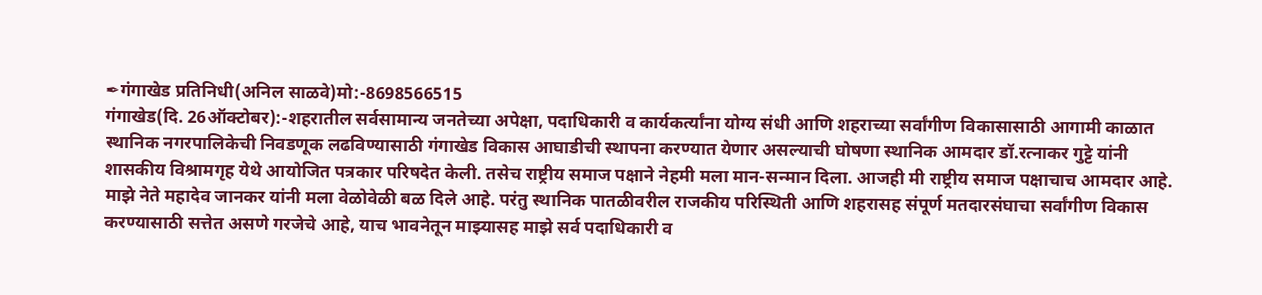✒गंगाखेड प्रतिनिधी(अनिल साळवे)मो:-8698566515
गंगाखेड(दि. 26ऑक्टोबर):-शहरातील सर्वसामान्य जनतेच्या अपेक्षा, पदाधिकारी व कार्यकर्त्यांना योग्य संधी आणि शहराच्या सर्वांगीण विकासासाठी आगामी काळात स्थानिक नगरपालिकेची निवडणूक लढविण्यासाठी गंगाखेड विकास आघाडीची स्थापना करण्यात येणार असल्याची घोषणा स्थानिक आमदार डॉ.रत्नाकर गुट्टे यांनी शासकीय विश्रामगृह येथे आयोजित पत्रकार परिषदेत केली. तसेच राष्ट्रीय समाज पक्षाने नेहमी मला मान-सन्मान दिला. आजही मी राष्ट्रीय समाज पक्षाचाच आमदार आहे. माझे नेते महादेव जानकर यांनी मला वेळोवेळी बळ दिले आहे. परंतु स्थानिक पातळीवरील राजकीय परिस्थिती आणि शहरासह संपूर्ण मतदारसंघाचा सर्वांगीण विकास करण्यासाठी सत्तेत असणे गरजेचे आहे, याच भावनेतून माझ्यासह माझे सर्व पदाधिकारी व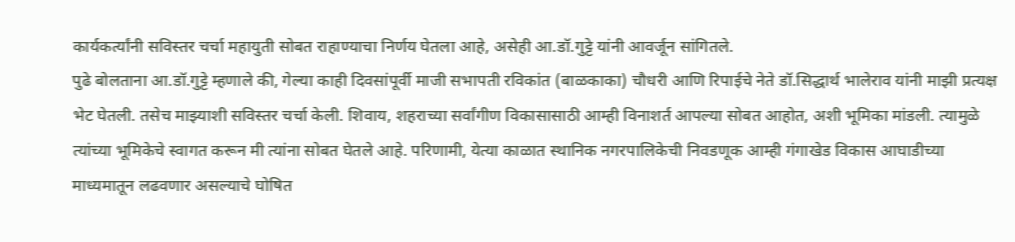कार्यकर्त्यांनी सविस्तर चर्चा महायुती सोबत राहाण्याचा निर्णय घेतला आहे, असेही आ.डॉ.गुट्टे यांनी आवर्जून सांगितले.
पुढे बोलताना आ.डॉ.गुट्टे म्हणाले की, गेल्या काही दिवसांपूर्वी माजी सभापती रविकांत (बाळकाका) चौधरी आणि रिपाईचे नेते डॉ.सिद्धार्थ भालेराव यांनी माझी प्रत्यक्ष भेट घेतली. तसेच माझ्याशी सविस्तर चर्चा केली. शिवाय, शहराच्या सर्वांगीण विकासासाठी आम्ही विनाशर्त आपल्या सोबत आहोत, अशी भूमिका मांडली. त्यामुळे त्यांच्या भूमिकेचे स्वागत करून मी त्यांना सोबत घेतले आहे. परिणामी, येत्या काळात स्थानिक नगरपालिकेची निवडणूक आम्ही गंगाखेड विकास आघाडीच्या माध्यमातून लढवणार असल्याचे घोषित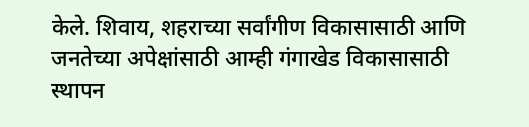केले. शिवाय, शहराच्या सर्वांगीण विकासासाठी आणि जनतेच्या अपेक्षांसाठी आम्ही गंगाखेड विकासासाठी स्थापन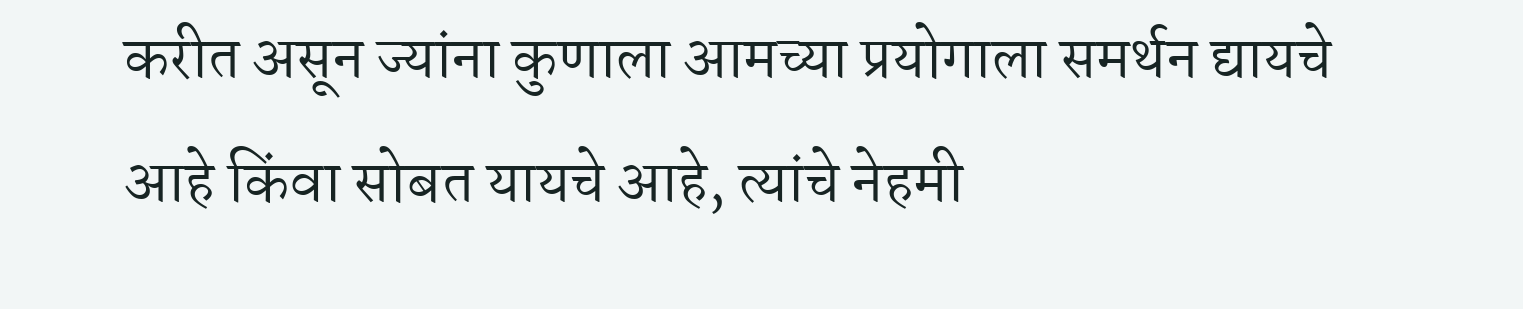करीत असून ज्यांना कुणाला आमच्या प्रयोगाला समर्थन द्यायचे आहे किंवा सोबत यायचे आहे, त्यांचे नेहमी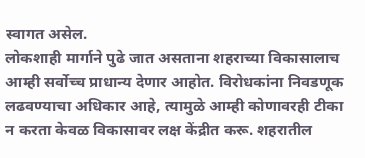स्वागत असेल.
लोकशाही मार्गाने पुढे जात असताना शहराच्या विकासालाच आम्ही सर्वोच्च प्राधान्य देणार आहोत. विरोधकांना निवडणूक लढवण्याचा अधिकार आहे, त्यामुळे आम्ही कोणावरही टीका न करता केवळ विकासावर लक्ष केंद्रीत करू. शहरातील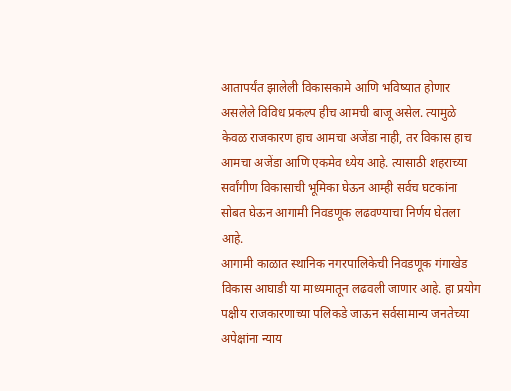आतापर्यंत झालेली विकासकामे आणि भविष्यात होणार असलेले विविध प्रकल्प हीच आमची बाजू असेल. त्यामुळे केवळ राजकारण हाच आमचा अजेंडा नाही, तर विकास हाच आमचा अजेंडा आणि एकमेव ध्येय आहे. त्यासाठी शहराच्या सर्वांगीण विकासाची भूमिका घेऊन आम्ही सर्वच घटकांना सोबत घेऊन आगामी निवडणूक लढवण्याचा निर्णय घेतला आहे.
आगामी काळात स्थानिक नगरपालिकेची निवडणूक गंगाखेड विकास आघाडी या माध्यमातून लढवली जाणार आहे. हा प्रयोग पक्षीय राजकारणाच्या पलिकडे जाऊन सर्वसामान्य जनतेच्या अपेक्षांना न्याय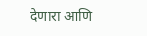देणारा आणि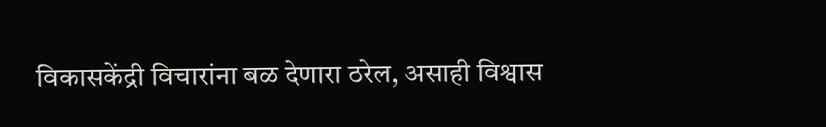विकासकेंद्री विचारांना बळ देणारा ठरेल, असाही विश्वास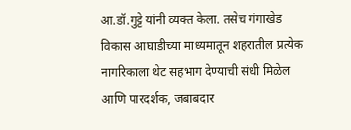आ.डॉ.गुट्टे यांनी व्यक्त केला. तसेच गंगाखेड विकास आघाडीच्या माध्यमातून शहरातील प्रत्येक नागरिकाला थेट सहभाग देण्याची संधी मिळेल आणि पारदर्शक, जबाबदार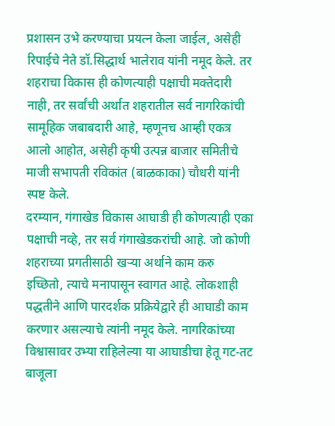प्रशासन उभे करण्याचा प्रयत्न केला जाईल, असेही रिपाईचे नेते डॉ.सिद्धार्थ भालेराव यांनी नमूद केले. तर शहराचा विकास ही कोणत्याही पक्षाची मक्तेदारी नाही, तर सर्वांची अर्थात शहरातील सर्व नागरिकांची सामूहिक जबाबदारी आहे, म्हणूनच आम्ही एकत्र आलो आहोत, असेही कृषी उत्पन्न बाजार समितीचे माजी सभापती रविकांत (बाळकाका) चौधरी यांनी स्पष्ट केले.
दरम्यान, गंगाखेड विकास आघाडी ही कोणत्याही एका पक्षाची नव्हे, तर सर्व गंगाखेडकरांची आहे. जो कोणी शहराच्या प्रगतीसाठी खऱ्या अर्थाने काम करु इच्छितो, त्याचे मनापासून स्वागत आहे. लोकशाही पद्धतीने आणि पारदर्शक प्रक्रियेद्वारे ही आघाडी काम करणार असल्याचे त्यांनी नमूद केले. नागरिकांच्या विश्वासावर उभ्या राहिलेल्या या आघाडीचा हेतू गट-तट बाजूला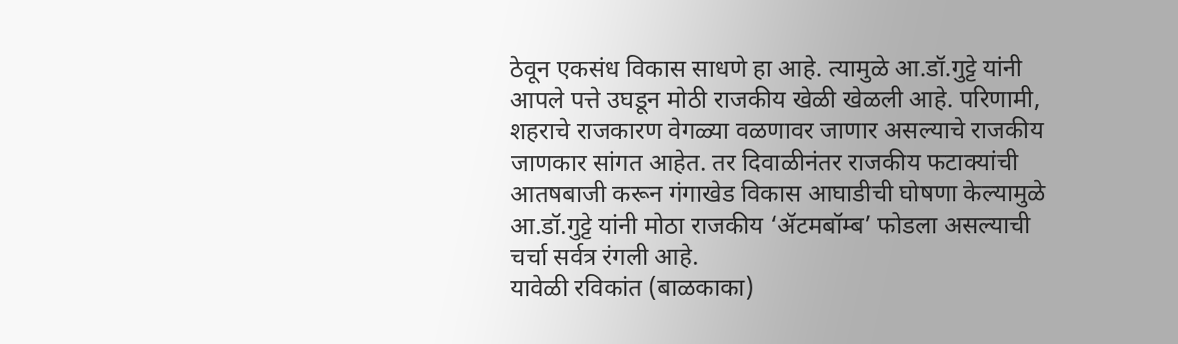ठेवून एकसंध विकास साधणे हा आहे. त्यामुळे आ.डॉ.गुट्टे यांनी आपले पत्ते उघडून मोठी राजकीय खेळी खेळली आहे. परिणामी, शहराचे राजकारण वेगळ्या वळणावर जाणार असल्याचे राजकीय जाणकार सांगत आहेत. तर दिवाळीनंतर राजकीय फटाक्यांची आतषबाजी करून गंगाखेड विकास आघाडीची घोषणा केल्यामुळे आ.डॉ.गुट्टे यांनी मोठा राजकीय ‘ॲटमबॉम्ब’ फोडला असल्याची चर्चा सर्वत्र रंगली आहे.
यावेळी रविकांत (बाळकाका)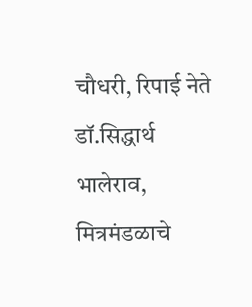चौधरी, रिपाई नेते डॉ.सिद्धार्थ भालेराव, मित्रमंडळाचे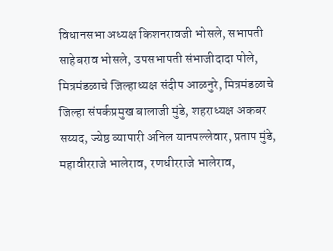विधानसभा अध्यक्ष किशनरावजी भोसले, सभापती साहेबराव भोसले, उपसभापती संभाजीदादा पोले, मित्रमंडळाचे जिल्हाध्यक्ष संदीप आळनुरे, मित्रमंडळाचे जिल्हा संपर्कप्रमुख बालाजी मुंडे, शहराध्यक्ष अकबर सय्यद, ज्येष्ठ व्यापारी अनिल यानपल्लेवार, प्रताप मुंडे, महावीरराजे भालेराव, रणधीरराजे भालेराव,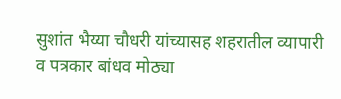सुशांत भैय्या चौधरी यांच्यासह शहरातील व्यापारी व पत्रकार बांधव मोठ्या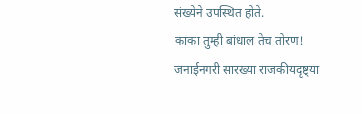संख्येने उपस्थित होते.
काका तुम्ही बांधाल तेच तोरण!
जनाईनगरी सारख्या राजकीयदृष्ट्या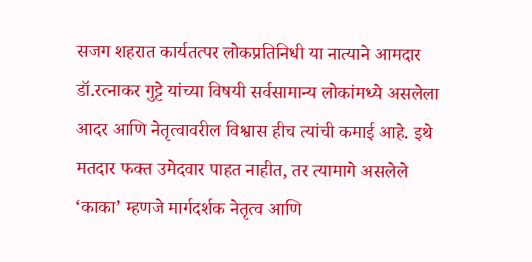सजग शहरात कार्यतत्पर लोकप्रतिनिधी या नात्याने आमदार डॉ.रत्नाकर गुट्टे यांच्या विषयी सर्वसामान्य लोकांमध्ये असलेला आदर आणि नेतृत्वावरील विश्वास हीच त्यांची कमाई आहे. इथे मतदार फक्त उमेदवार पाहत नाहीत, तर त्यामागे असलेले ‘काका’ म्हणजे मार्गदर्शक नेतृत्व आणि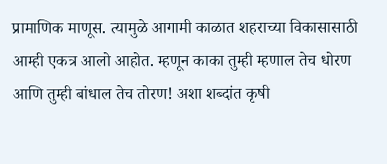प्रामाणिक माणूस. त्यामुळे आगामी काळात शहराच्या विकासासाठी आम्ही एकत्र आलो आहोत. म्हणून काका तुम्ही म्हणाल तेच धोरण आणि तुम्ही बांधाल तेच तोरण! अशा शब्दांत कृषी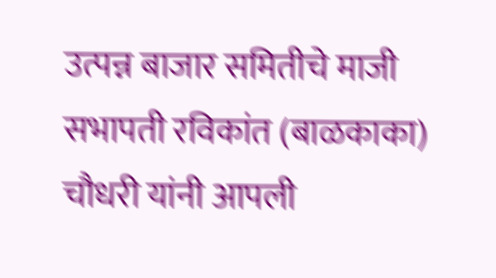उत्पन्न बाजार समितीचे माजी सभापती रविकांत (बाळकाका) चौधरी यांनी आपली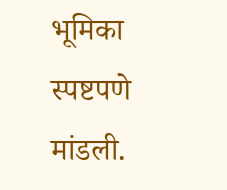भूमिका स्पष्टपणे मांडली.